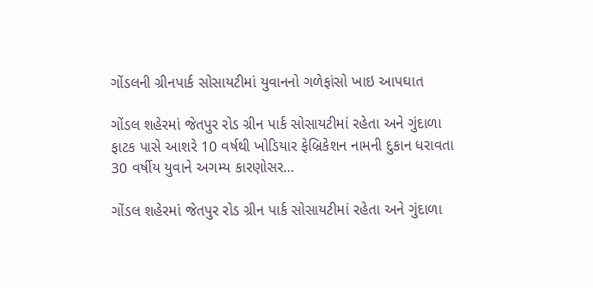ગોંડલની ગ્રીનપાર્ક સોસાયટીમાં યુવાનનો ગળેફાંસો ખાઇ આપઘાત

ગોંડલ શહેરમાં જેતપુર રોડ ગ્રીન પાર્ક સોસાયટીમાં રહેતા અને ગુંદાળા ફાટક પાસે આશરે 10 વર્ષથી ખોડિયાર ફેબ્રિકેશન નામની દુકાન ધરાવતા 30 વર્ષીય યુવાને અગમ્ય કારણોસર…

ગોંડલ શહેરમાં જેતપુર રોડ ગ્રીન પાર્ક સોસાયટીમાં રહેતા અને ગુંદાળા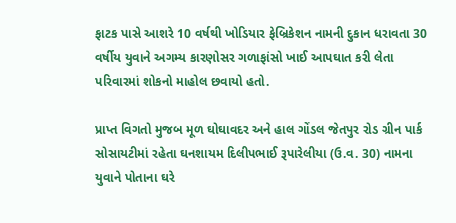ફાટક પાસે આશરે 10 વર્ષથી ખોડિયાર ફેબ્રિકેશન નામની દુકાન ધરાવતા 30 વર્ષીય યુવાને અગમ્ય કારણોસર ગળાફાંસો ખાઈ આપઘાત કરી લેતા પરિવારમાં શોકનો માહોલ છવાયો હતો.

પ્રાપ્ત વિગતો મુજબ મૂળ ઘોઘાવદર અને હાલ ગોંડલ જેતપુર રોડ ગ્રીન પાર્ક સોસાયટીમાં રહેતા ઘનશાયમ દિલીપભાઈ રૂપારેલીયા (ઉ.વ. 30) નામના યુવાને પોતાના ઘરે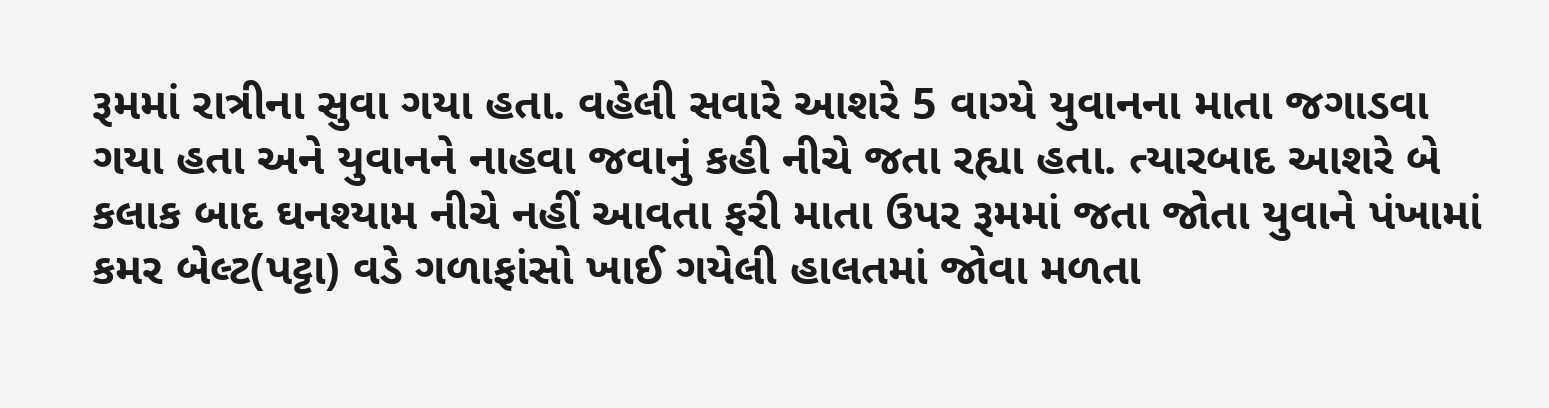રૂમમાં રાત્રીના સુવા ગયા હતા. વહેલી સવારે આશરે 5 વાગ્યે યુવાનના માતા જગાડવા ગયા હતા અને યુવાનને નાહવા જવાનું કહી નીચે જતા રહ્યા હતા. ત્યારબાદ આશરે બે કલાક બાદ ઘનશ્યામ નીચે નહીં આવતા ફરી માતા ઉપર રૂમમાં જતા જોતા યુવાને પંખામાં કમર બેલ્ટ(પટ્ટા) વડે ગળાફાંસો ખાઈ ગયેલી હાલતમાં જોવા મળતા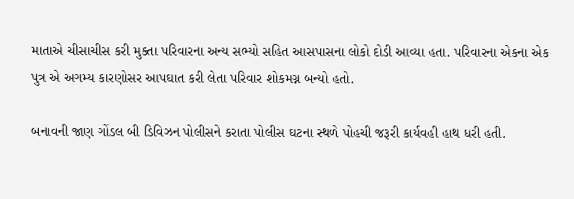માતાએ ચીસાચીસ કરી મુક્તા પરિવારના અન્ય સભ્યો સહિત આસપાસના લોકો દોડી આવ્યા હતા. પરિવારના એકના એક પુત્ર એ અગમ્ય કારણોસર આપઘાત કરી લેતા પરિવાર શોકમગ્ન બન્યો હતો.

બનાવની જાણ ગોંડલ બી ડિવિઝન પોલીસને કરાતા પોલીસ ઘટના સ્થળે પોહચી જરૂરી કાર્યવહી હાથ ધરી હતી.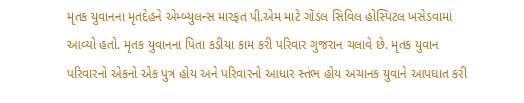મૃતક યુવાનના મૃતદેહને એમ્બ્યુલન્સ મારફત પી.એમ માટે ગોંડલ સિવિલ હોસ્પિટલ ખસેડવામાં આવ્યો હતો. મૃતક યુવાનના પિતા કડીયા કામ કરી પરિવાર ગુજરાન ચલાવે છે. મૃતક યુવાન પરિવારનો એકનો એક પુત્ર હોય અને પરિવારનો આધાર સ્તંભ હોય અચાનક યુવાને આપઘાત કરી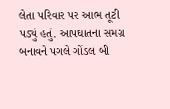લેતા પરિવાર પર આભ તૂટી પડ્યું હતું. આપઘાતના સમગ્ર બનાવને પગલે ગોંડલ બી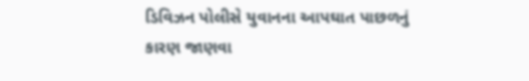ડિવિઝન પોલીસે યુવાનના આપઘાત પાછળનું કારણ જાણવા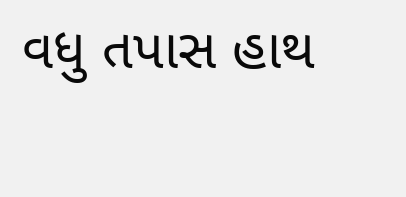વધુ તપાસ હાથ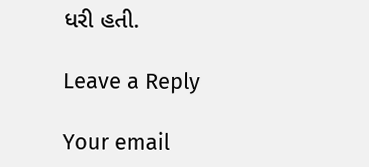ધરી હતી.

Leave a Reply

Your email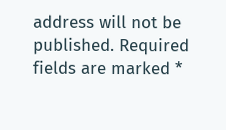address will not be published. Required fields are marked *